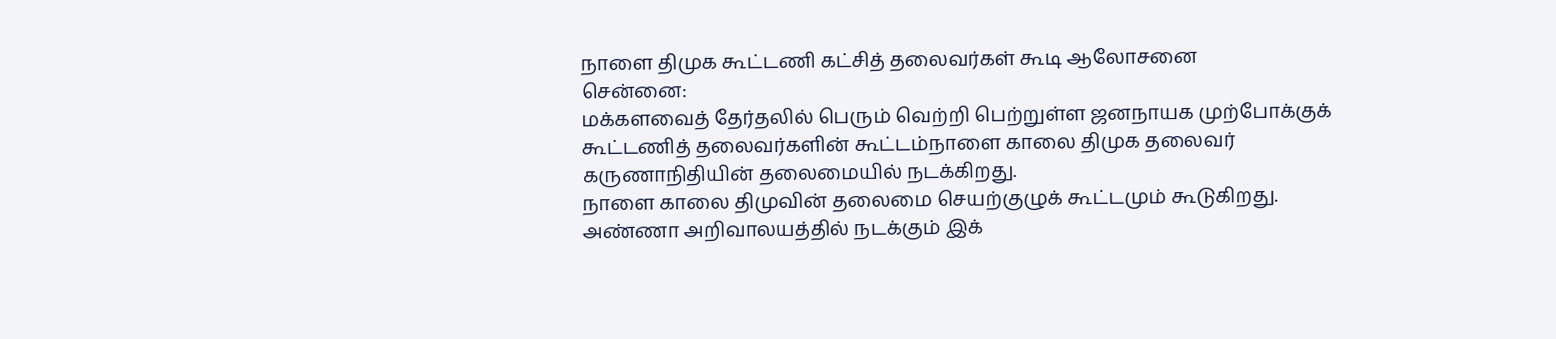நாளை திமுக கூட்டணி கட்சித் தலைவர்கள் கூடி ஆலோசனை
சென்னை:
மக்களவைத் தேர்தலில் பெரும் வெற்றி பெற்றுள்ள ஜனநாயக முற்போக்குக் கூட்டணித் தலைவர்களின் கூட்டம்நாளை காலை திமுக தலைவர் கருணாநிதியின் தலைமையில் நடக்கிறது.
நாளை காலை திமுவின் தலைமை செயற்குழுக் கூட்டமும் கூடுகிறது.
அண்ணா அறிவாலயத்தில் நடக்கும் இக்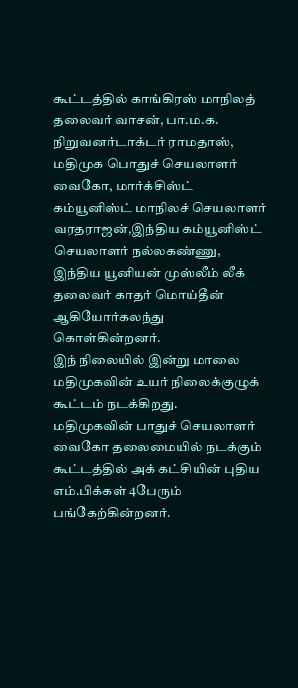கூட்டத்தில் காங்கிரஸ் மாநிலத் தலைவர் வாசன், பா.ம.க. நிறுவனர்டாக்டர் ராமதாஸ், மதிமுக பொதுச் செயலாளர் வைகோ, மார்க்சிஸ்ட் கம்யூனிஸ்ட் மாநிலச் செயலாளர் வரதராஜன்,இந்திய கம்யூனிஸ்ட் செயலாளர் நல்லகண்ணு, இந்திய யூனியன் முஸ்லீம் லீக் தலைவர் காதர் மொய்தீன் ஆகியோர்கலந்து கொள்கின்றனர்.
இந் நிலையில் இன்று மாலை மதிமுகவின் உயர் நிலைக்குழுக் கூட்டம் நடக்கிறது.
மதிமுகவின் பாதுச் செயலாளர் வைகோ தலைமையில் நடக்கும் கூட்டத்தில் அக் கட்சியின் புதிய எம்.பிக்கள் 4பேரும் பங்கேற்கின்றனர்.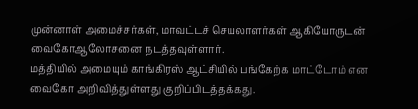முன்னாள் அமைச்சர்கள், மாவட்டச் செயலாளர்கள் ஆகியோருடன் வைகோஆலோசனை நடத்தவுள்ளார்.
மத்தியில் அமையும் காங்கிரஸ் ஆட்சியில் பங்கேற்க மாட்டோம் என வைகோ அறிவித்துள்ளது குறிப்பிடத்தக்கது.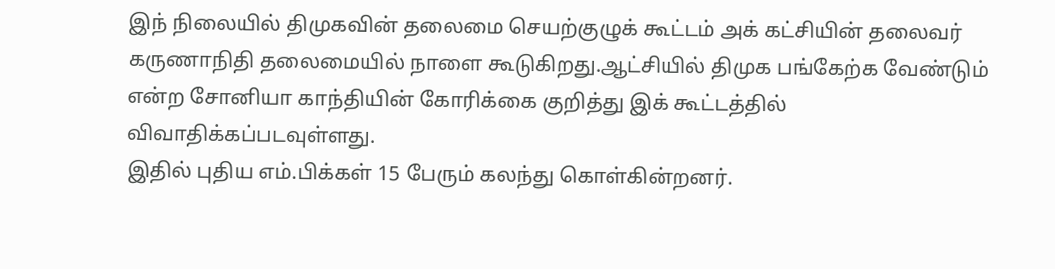இந் நிலையில் திமுகவின் தலைமை செயற்குழுக் கூட்டம் அக் கட்சியின் தலைவர் கருணாநிதி தலைமையில் நாளை கூடுகிறது.ஆட்சியில் திமுக பங்கேற்க வேண்டும் என்ற சோனியா காந்தியின் கோரிக்கை குறித்து இக் கூட்டத்தில் விவாதிக்கப்படவுள்ளது.
இதில் புதிய எம்.பிக்கள் 15 பேரும் கலந்து கொள்கின்றனர்.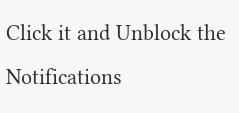Click it and Unblock the Notifications